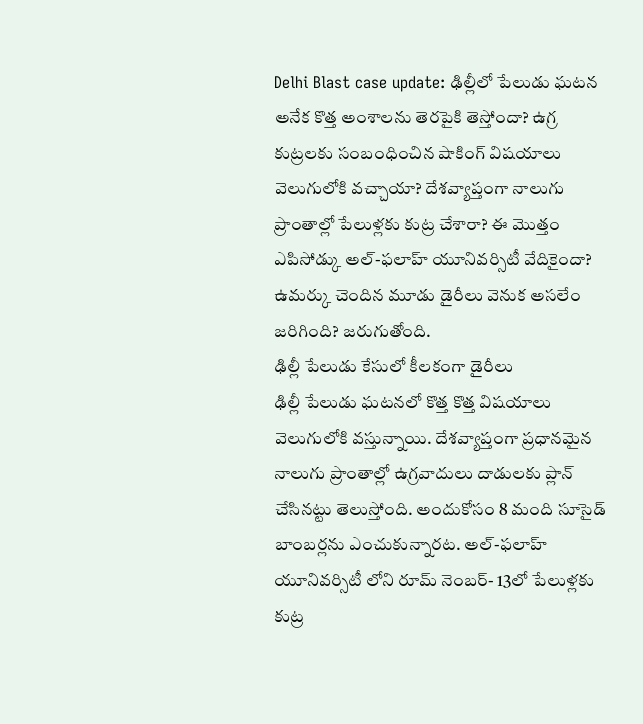Delhi Blast case update: ఢిల్లీలో పేలుడు ఘటన అనేక కొత్త అంశాలను తెరపైకి తెస్తోందా? ఉగ్ర కుట్రలకు సంబంధించిన షాకింగ్ విషయాలు వెలుగులోకి వచ్చాయా? దేశవ్యాప్తంగా నాలుగు ప్రాంతాల్లో పేలుళ్లకు కుట్ర చేశారా? ఈ మొత్తం ఎపిసోడ్కు అల్-ఫలాహ్ యూనివర్సిటీ వేదికైందా? ఉమర్కు చెందిన మూడు డైరీలు వెనుక అసలేం జరిగింది? జరుగుతోంది.
ఢిల్లీ పేలుడు కేసులో కీలకంగా డైరీలు
ఢిల్లీ పేలుడు ఘటనలో కొత్త కొత్త విషయాలు వెలుగులోకి వస్తున్నాయి. దేశవ్యాప్తంగా ప్రధానమైన నాలుగు ప్రాంతాల్లో ఉగ్రవాదులు దాడులకు ప్లాన్ చేసినట్టు తెలుస్తోంది. అందుకోసం 8 మంది సూసైడ్ బాంబర్లను ఎంచుకున్నారట. అల్-ఫలాహ్ యూనివర్సిటీ లోని రూమ్ నెంబర్- 13లో పేలుళ్లకు కుట్ర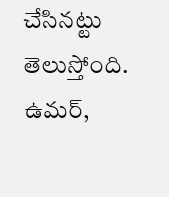చేసినట్టు తెలుస్తోంది. ఉమర్,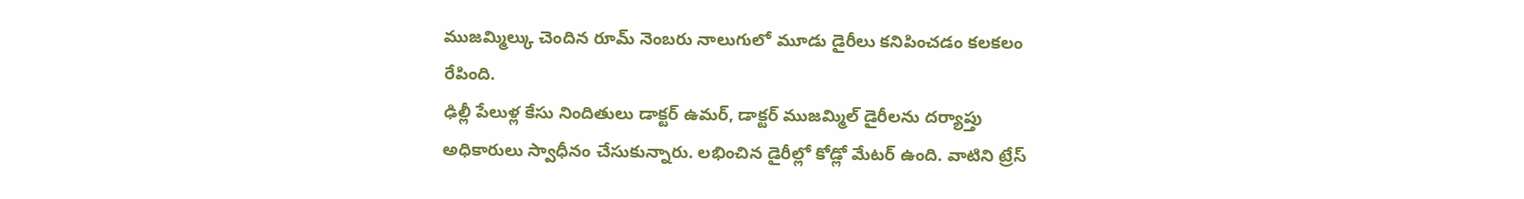ముజమ్మిల్కు చెందిన రూమ్ నెంబరు నాలుగులో మూడు డైరీలు కనిపించడం కలకలం రేపింది.
ఢిల్లీ పేలుళ్ల కేసు నిందితులు డాక్టర్ ఉమర్, డాక్టర్ ముజమ్మిల్ డైరీలను దర్యాప్తు అధికారులు స్వాధీనం చేసుకున్నారు. లభించిన డైరీల్లో కోడ్లో మేటర్ ఉంది. వాటిని ట్రేస్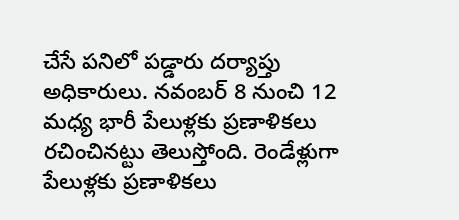చేసే పనిలో పడ్డారు దర్యాప్తు అధికారులు. నవంబర్ 8 నుంచి 12 మధ్య భారీ పేలుళ్లకు ప్రణాళికలు రచించినట్టు తెలుస్తోంది. రెండేళ్లుగా పేలుళ్లకు ప్రణాళికలు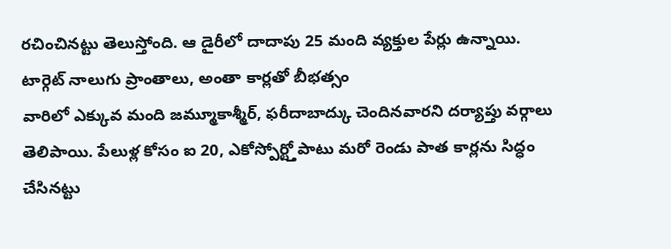రచించినట్టు తెలుస్తోంది. ఆ డైరీలో దాదాపు 25 మంది వ్యక్తుల పేర్లు ఉన్నాయి.
టార్గెట్ నాలుగు ప్రాంతాలు, అంతా కార్లతో బీభత్సం
వారిలో ఎక్కువ మంది జమ్మూకాశ్మీర్, ఫరీదాబాద్కు చెందినవారని దర్యాప్తు వర్గాలు తెలిపాయి. పేలుళ్ల కోసం ఐ 20, ఎకోస్పోర్ట్తోపాటు మరో రెండు పాత కార్లను సిద్ధం చేసినట్టు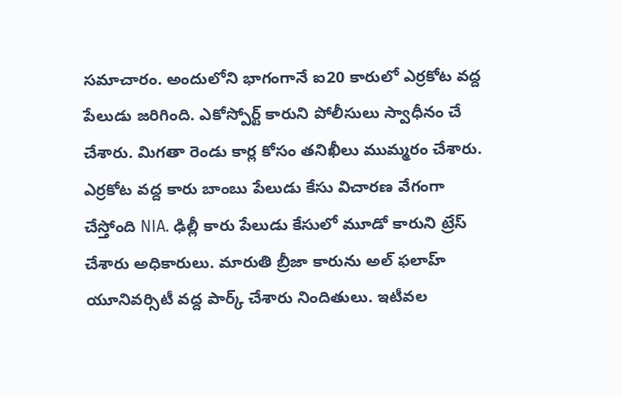సమాచారం. అందులోని భాగంగానే ఐ20 కారులో ఎర్రకోట వద్ద పేలుడు జరిగింది. ఎకోస్పోర్ట్ కారుని పోలీసులు స్వాధీనం చే చేశారు. మిగతా రెండు కార్ల కోసం తనిఖీలు ముమ్మరం చేశారు.
ఎర్రకోట వద్ద కారు బాంబు పేలుడు కేసు విచారణ వేగంగా చేస్తోంది NIA. ఢిల్లీ కారు పేలుడు కేసులో మూడో కారుని ట్రేస్ చేశారు అధికారులు. మారుతి బ్రీజా కారును అల్ ఫలాహ్ యూనివర్సిటీ వద్ద పార్క్ చేశారు నిందితులు. ఇటీవల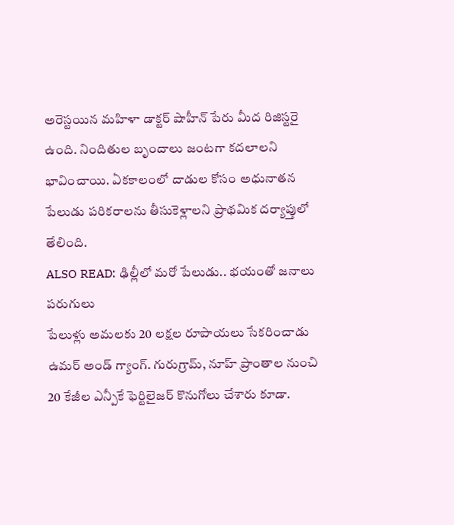అరెస్టయిన మహిళా డాక్టర్ షాహీన్ పేరు మీద రిజిస్టరై ఉంది. నిందితుల బృందాలు జంటగా కదలాలని భావించాయి. ఏకకాలంలో దాడుల కోసం అధునాతన పేలుడు పరికరాలను తీసుకెళ్లాలని ప్రాథమిక దర్యాప్తులో తేలింది.
ALSO READ: ఢిల్లీలో మరో పేలుడు.. భయంతో జనాలు పరుగులు
పేలుళ్లు అమలకు 20 లక్షల రూపాయలు సేకరించాడు ఉమర్ అండ్ గ్యాంగ్. గురుగ్రామ్, నూహ్ ప్రాంతాల నుంచి 20 కేజీల ఎన్పీకే ఫెర్టిలైజర్ కొనుగోలు చేశారు కూడా.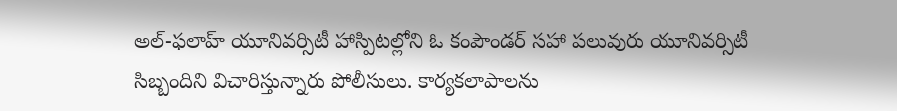అల్-ఫలాహ్ యూనివర్సిటీ హాస్పిటల్లోని ఓ కంపౌండర్ సహా పలువురు యూనివర్సిటీ సిబ్బందిని విచారిస్తున్నారు పోలీసులు. కార్యకలాపాలను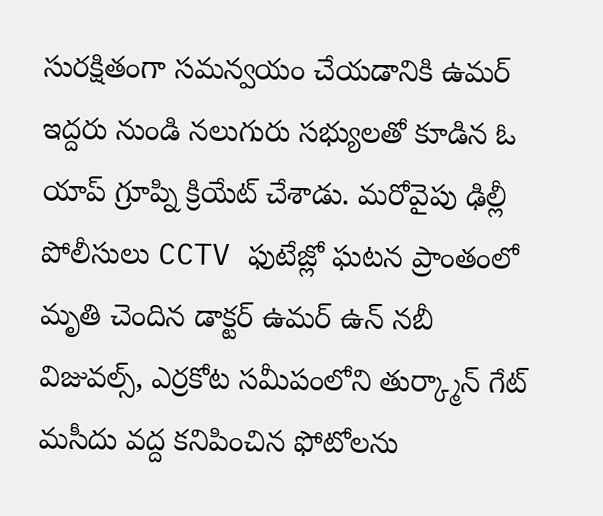సురక్షితంగా సమన్వయం చేయడానికి ఉమర్ ఇద్దరు నుండి నలుగురు సభ్యులతో కూడిన ఓ యాప్ గ్రూప్ని క్రియేట్ చేశాడు. మరోవైపు ఢిల్లీ పోలీసులు CCTV ఫుటేజ్లో ఘటన ప్రాంతంలో మృతి చెందిన డాక్టర్ ఉమర్ ఉన్ నబీ విజువల్స్, ఎర్రకోట సమీపంలోని తుర్క్మాన్ గేట్ మసీదు వద్ద కనిపించిన ఫోటోలను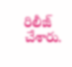రిలీజ్ చేశారు.